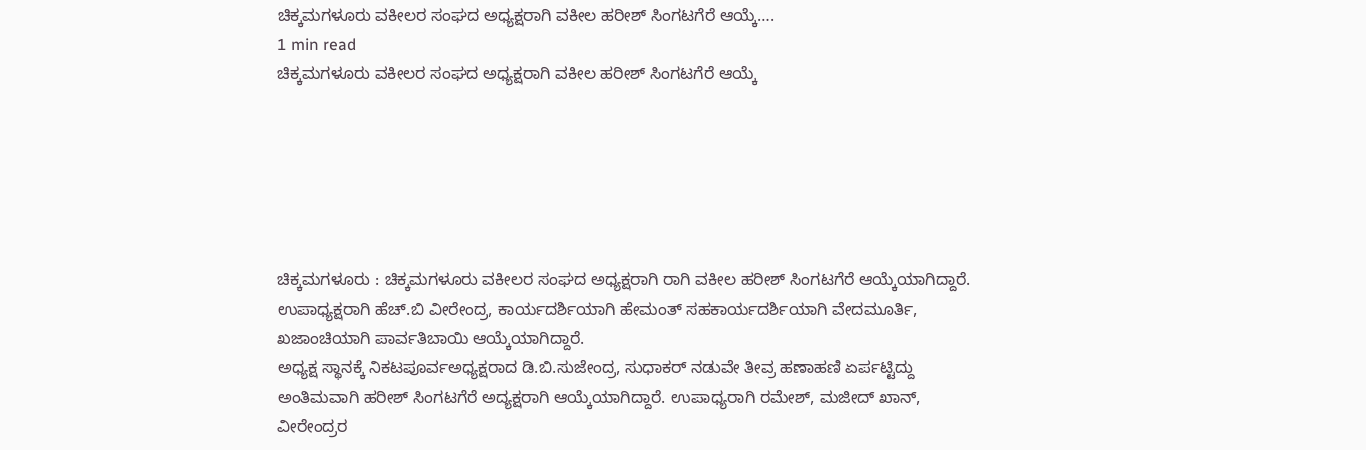ಚಿಕ್ಕಮಗಳೂರು ವಕೀಲರ ಸಂಘದ ಅಧ್ಯಕ್ಷರಾಗಿ ವಕೀಲ ಹರೀಶ್ ಸಿಂಗಟಗೆರೆ ಆಯ್ಕೆ….
1 min read
ಚಿಕ್ಕಮಗಳೂರು ವಕೀಲರ ಸಂಘದ ಅಧ್ಯಕ್ಷರಾಗಿ ವಕೀಲ ಹರೀಶ್ ಸಿಂಗಟಗೆರೆ ಆಯ್ಕೆ






ಚಿಕ್ಕಮಗಳೂರು : ಚಿಕ್ಕಮಗಳೂರು ವಕೀಲರ ಸಂಘದ ಅಧ್ಯಕ್ಷರಾಗಿ ರಾಗಿ ವಕೀಲ ಹರೀಶ್ ಸಿಂಗಟಗೆರೆ ಆಯ್ಕೆಯಾಗಿದ್ದಾರೆ. ಉಪಾಧ್ಯಕ್ಷರಾಗಿ ಹೆಚ್.ಬಿ ವೀರೇಂದ್ರ, ಕಾರ್ಯದರ್ಶಿಯಾಗಿ ಹೇಮಂತ್ ಸಹಕಾರ್ಯದರ್ಶಿಯಾಗಿ ವೇದಮೂರ್ತಿ, ಖಜಾಂಚಿಯಾಗಿ ಪಾರ್ವತಿಬಾಯಿ ಆಯ್ಕೆಯಾಗಿದ್ದಾರೆ.
ಅಧ್ಯಕ್ಷ ಸ್ಥಾನಕ್ಕೆ ನಿಕಟಪೂರ್ವಅಧ್ಯಕ್ಷರಾದ ಡಿ.ಬಿ.ಸುಜೇಂದ್ರ, ಸುಧಾಕರ್ ನಡುವೇ ತೀವ್ರ ಹಣಾಹಣಿ ಏರ್ಪಟ್ಟಿದ್ದು ಅಂತಿಮವಾಗಿ ಹರೀಶ್ ಸಿಂಗಟಗೆರೆ ಅದ್ಯಕ್ಷರಾಗಿ ಆಯ್ಕೆಯಾಗಿದ್ದಾರೆ. ಉಪಾಧ್ಯರಾಗಿ ರಮೇಶ್, ಮಜೀದ್ ಖಾನ್, ವೀರೇಂದ್ರರ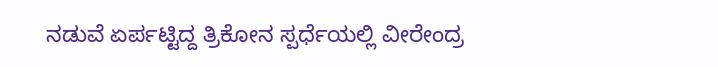ನಡುವೆ ಏರ್ಪಟ್ಟಿದ್ದ ತ್ರಿಕೋನ ಸ್ಪರ್ಧೆಯಲ್ಲಿ ವೀರೇಂದ್ರ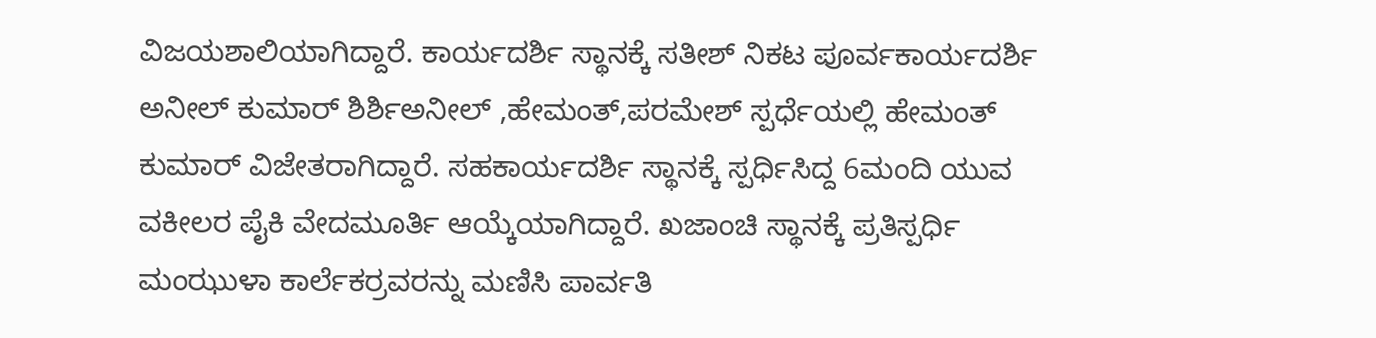ವಿಜಯಶಾಲಿಯಾಗಿದ್ದಾರೆ. ಕಾರ್ಯದರ್ಶಿ ಸ್ಥಾನಕ್ಕೆ ಸತೀಶ್ ನಿಕಟ ಪೂರ್ವಕಾರ್ಯದರ್ಶಿ ಅನೀಲ್ ಕುಮಾರ್ ಶಿರ್ಶಿಅನೀಲ್ ,ಹೇಮಂತ್,ಪರಮೇಶ್ ಸ್ಪರ್ಧೆಯಲ್ಲಿ ಹೇಮಂತ್ ಕುಮಾರ್ ವಿಜೇತರಾಗಿದ್ದಾರೆ. ಸಹಕಾರ್ಯದರ್ಶಿ ಸ್ಥಾನಕ್ಕೆ ಸ್ಪರ್ಧಿಸಿದ್ದ 6ಮಂದಿ ಯುವ ವಕೀಲರ ಪೈಕಿ ವೇದಮೂರ್ತಿ ಆಯ್ಕೆಯಾಗಿದ್ದಾರೆ. ಖಜಾಂಚಿ ಸ್ಥಾನಕ್ಕೆ ಪ್ರತಿಸ್ಪರ್ಧಿ ಮಂಝುಳಾ ಕಾರ್ಲೆಕರ್ರವರನ್ನು ಮಣಿಸಿ ಪಾರ್ವತಿ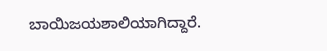ಬಾಯಿಜಯಶಾಲಿಯಾಗಿದ್ದಾರೆ.